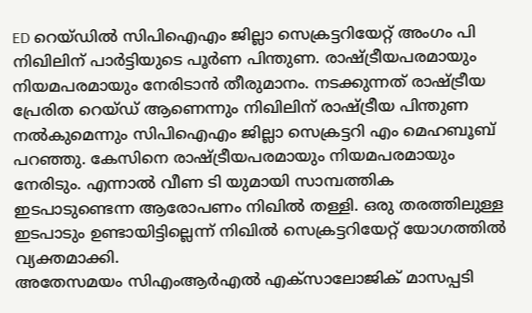ED റെയ്ഡിൽ സിപിഐഎം ജില്ലാ സെക്രട്ടറിയേറ്റ് അംഗം പി നിഖിലിന് പാർട്ടിയുടെ പൂർണ പിന്തുണ. രാഷ്ട്രീയപരമായും നിയമപരമായും നേരിടാൻ തീരുമാനം. നടക്കുന്നത് രാഷ്ട്രീയ പ്രേരിത റെയ്ഡ് ആണെന്നും നിഖിലിന് രാഷ്ട്രീയ പിന്തുണ നൽകുമെന്നും സിപിഐഎം ജില്ലാ സെക്രട്ടറി എം മെഹബൂബ് പറഞ്ഞു. കേസിനെ രാഷ്ട്രീയപരമായും നിയമപരമായും നേരിടും. എന്നാൽ വീണ ടി യുമായി സാമ്പത്തിക ഇടപാടുണ്ടെന്ന ആരോപണം നിഖിൽ തള്ളി. ഒരു തരത്തിലുള്ള ഇടപാടും ഉണ്ടായിട്ടില്ലെന്ന് നിഖിൽ സെക്രട്ടറിയേറ്റ് യോഗത്തിൽ വ്യക്തമാക്കി.
അതേസമയം സിഎംആർഎൽ എക്സാലോജിക് മാസപ്പടി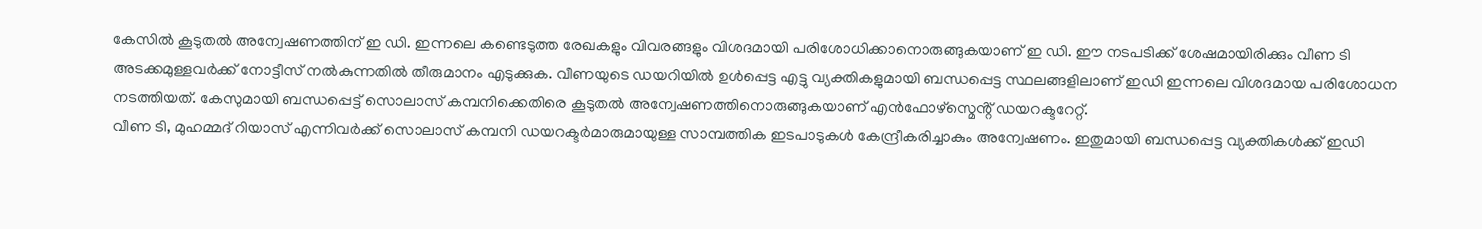കേസിൽ കൂടുതൽ അന്വേഷണത്തിന് ഇ ഡി. ഇന്നലെ കണ്ടെടുത്ത രേഖകളും വിവരങ്ങളും വിശദമായി പരിശോധിക്കാനൊരുങ്ങുകയാണ് ഇ ഡി. ഈ നടപടിക്ക് ശേഷമായിരിക്കും വീണ ടി അടക്കമുള്ളവർക്ക് നോട്ടീസ് നൽകുന്നതിൽ തീരുമാനം എടുക്കുക. വീണയുടെ ഡയറിയിൽ ഉൾപ്പെട്ട എട്ടു വ്യക്തികളുമായി ബന്ധപ്പെട്ട സ്ഥലങ്ങളിലാണ് ഇഡി ഇന്നലെ വിശദമായ പരിശോധന നടത്തിയത്. കേസുമായി ബന്ധപ്പെട്ട് സൊലാസ് കമ്പനിക്കെതിരെ കൂടുതൽ അന്വേഷണത്തിനൊരുങ്ങുകയാണ് എൻഫോഴ്സ്മെൻ്റ് ഡയറക്ടറേറ്റ്.
വീണ ടി, മുഹമ്മദ് റിയാസ് എന്നിവർക്ക് സൊലാസ് കമ്പനി ഡയറക്ടർമാരുമായുള്ള സാമ്പത്തിക ഇടപാടുകൾ കേന്ദ്രീകരിച്ചാകും അന്വേഷണം. ഇതുമായി ബന്ധപ്പെട്ട വ്യക്തികൾക്ക് ഇഡി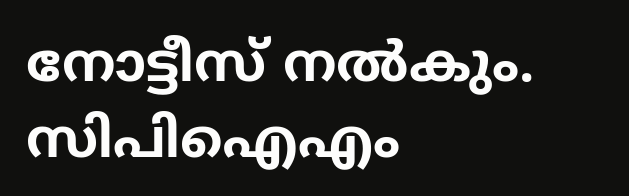നോട്ടീസ് നൽകും. സിപിഐഎം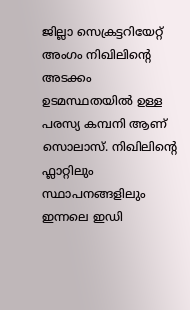ജില്ലാ സെക്രട്ടറിയേറ്റ് അംഗം നിഖിലിൻ്റെ അടക്കം ഉടമസ്ഥതയിൽ ഉള്ള പരസ്യ കമ്പനി ആണ് സൊലാസ്. നിഖിലിൻ്റെ ഫ്ലാറ്റിലും സ്ഥാപനങ്ങളിലും ഇന്നലെ ഇഡി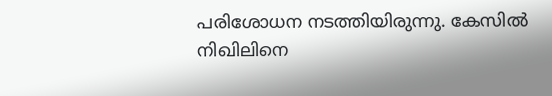പരിശോധന നടത്തിയിരുന്നു. കേസിൽ നിഖിലിനെ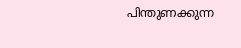പിന്തുണക്കുന്ന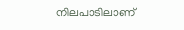നിലപാടിലാണ്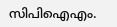സിപിഐഎം.